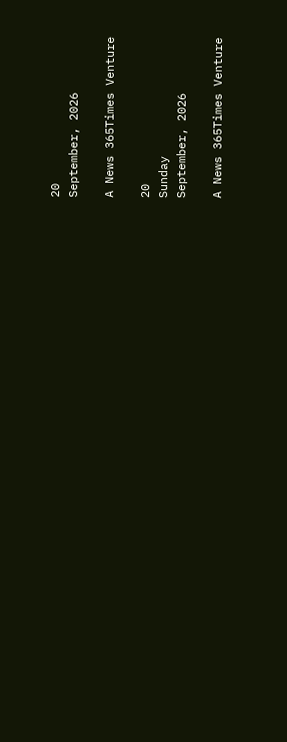20
September, 2026

A News 365Times Venture

20
Sunday
September, 2026

A News 365Times Venture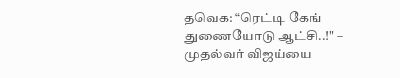தவெக: “ரெட்டி கேங் துணையோடு ஆட்சி..!" – முதல்வர் விஜய்யை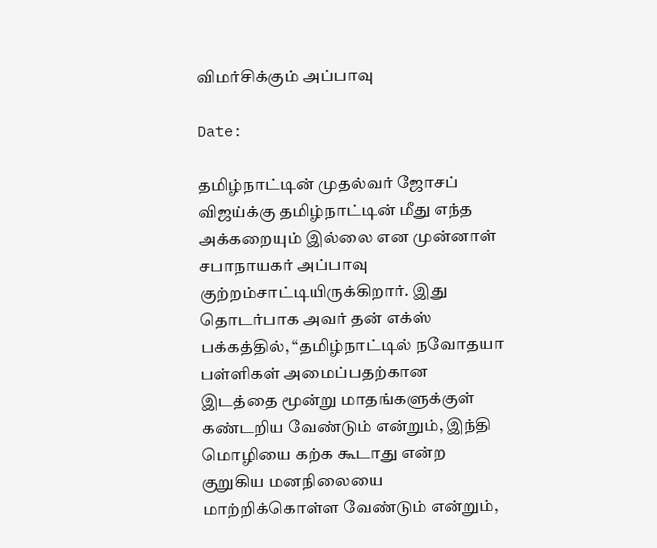விமர்சிக்கும் அப்பாவு

Date:

தமிழ்நாட்டின் முதல்வர் ஜோசப் விஜய்க்கு தமிழ்நாட்டின் மீது எந்த அக்கறையும் இல்லை என முன்னாள் சபாநாயகர் அப்பாவு குற்றம்சாட்டியிருக்கிறார். இது தொடர்பாக அவர் தன் எக்ஸ் பக்கத்தில், “தமிழ்நாட்டில் நவோதயா பள்ளிகள் அமைப்பதற்கான இடத்தை மூன்று மாதங்களுக்குள் கண்டறிய வேண்டும் என்றும், இந்தி மொழியை கற்க கூடாது என்ற குறுகிய மனநிலையை மாற்றிக்கொள்ள வேண்டும் என்றும்,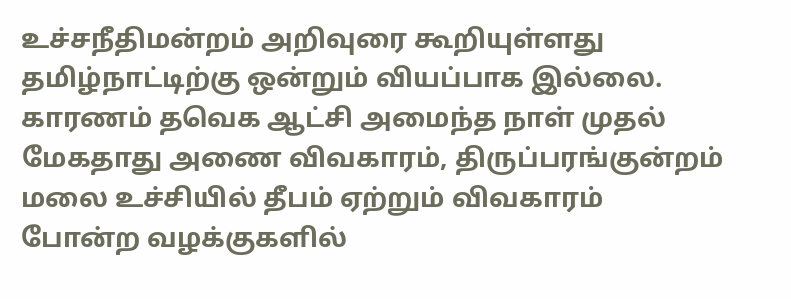உச்சநீதிமன்றம் அறிவுரை கூறியுள்ளது தமிழ்நாட்டிற்கு ஒன்றும் வியப்பாக இல்லை. காரணம் தவெக ஆட்சி அமைந்த நாள் முதல் மேகதாது அணை விவகாரம், திருப்பரங்குன்றம் மலை உச்சியில் தீபம் ஏற்றும் விவகாரம் போன்ற வழக்குகளில்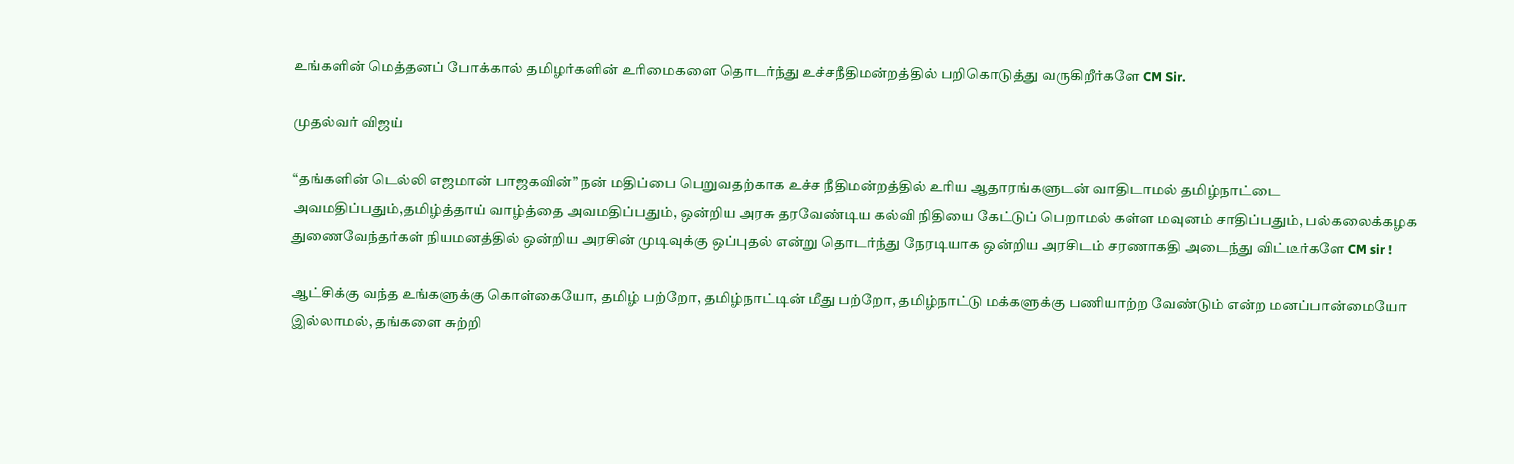உங்களின் மெத்தனப் போக்கால் தமிழர்களின் உரிமைகளை தொடர்ந்து உச்சநீதிமன்றத்தில் பறிகொடுத்து வருகிறீர்களே CM Sir.

முதல்வர் விஜய்

“தங்களின் டெல்லி எஜமான் பாஜகவின்” நன் மதிப்பை பெறுவதற்காக உச்ச நீதிமன்றத்தில் உரிய ஆதாரங்களுடன் வாதிடாமல் தமிழ்நாட்டை அவமதிப்பதும்,தமிழ்த்தாய் வாழ்த்தை அவமதிப்பதும், ஒன்றிய அரசு தரவேண்டிய கல்வி நிதியை கேட்டுப் பெறாமல் கள்ள மவுனம் சாதிப்பதும், பல்கலைக்கழக துணைவேந்தர்கள் நியமனத்தில் ஒன்றிய அரசின் முடிவுக்கு ஒப்புதல் என்று தொடர்ந்து நேரடியாக ஒன்றிய அரசிடம் சரணாகதி அடைந்து விட்டீர்களே CM sir !

ஆட்சிக்கு வந்த உங்களுக்கு கொள்கையோ, தமிழ் பற்றோ, தமிழ்நாட்டின் மீது பற்றோ, தமிழ்நாட்டு மக்களுக்கு பணியாற்ற வேண்டும் என்ற மனப்பான்மையோ இல்லாமல், தங்களை சுற்றி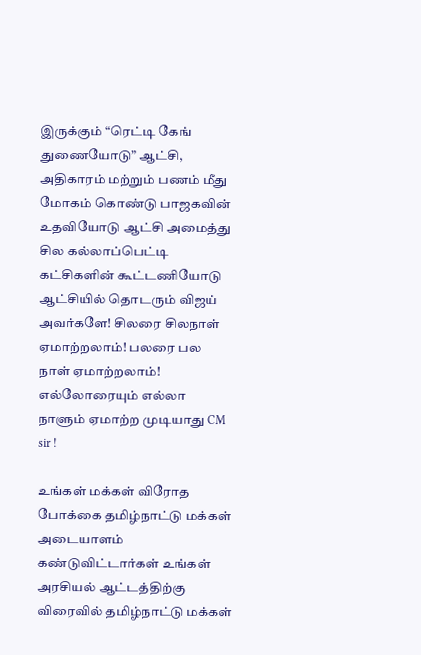இருக்கும் “ரெட்டி கேங் துணையோடு” ஆட்சி, அதிகாரம் மற்றும் பணம் மீது மோகம் கொண்டு பாஜகவின் உதவியோடு ஆட்சி அமைத்து சில கல்லாப்பெட்டி கட்சிகளின் கூட்டணியோடு ஆட்சியில் தொடரும் விஜய் அவர்களே! சிலரை சிலநாள் ஏமாற்றலாம்! பலரை பல நாள் ஏமாற்றலாம்! எல்லோரையும் எல்லா நாளும் ஏமாற்ற முடியாது CM sir !

உங்கள் மக்கள் விரோத போக்கை தமிழ்நாட்டு மக்கள் அடையாளம் கண்டுவிட்டார்கள் உங்கள் அரசியல் ஆட்டத்திற்கு விரைவில் தமிழ்நாட்டு மக்கள்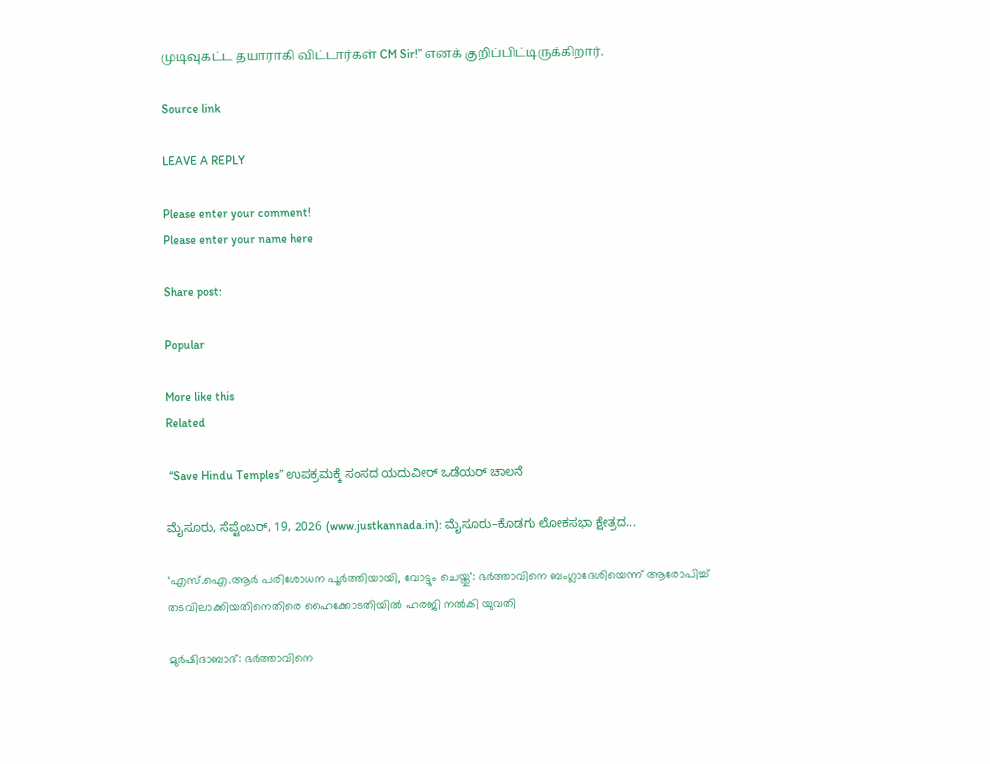முடிவுகட்ட தயாராகி விட்டார்கள் CM Sir!” எனக் குறிப்பிட்டிருக்கிறார்.

Source link

LEAVE A REPLY

Please enter your comment!
Please enter your name here

Share post:

Popular

More like this
Related

 “Save Hindu Temples” ಉಪಕ್ರಮಕ್ಕೆ ಸಂಸದ ಯದುವೀರ್ ಒಡೆಯರ್ ಚಾಲನೆ

ಮೈಸೂರು, ಸೆಪ್ಟೆಂಬರ್, 19, 2026 (www.justkannada.in): ಮೈಸೂರು–ಕೊಡಗು ಲೋಕಸಭಾ ಕ್ಷೇತ್ರದ...

‘എസ്.ഐ.ആർ പരിശോധന പൂർത്തിയായി, വോട്ടും ചെയ്തു’: ഭർത്താവിനെ ബംഗ്ലാദേശിയെന്ന് ആരോപിച്ച് തടവിലാക്കിയതിനെതിരെ ഹൈക്കോടതിയിൽ ഹരജി നൽകി യുവതി

മുർഷിദാബാദ്: ഭർത്താവിനെ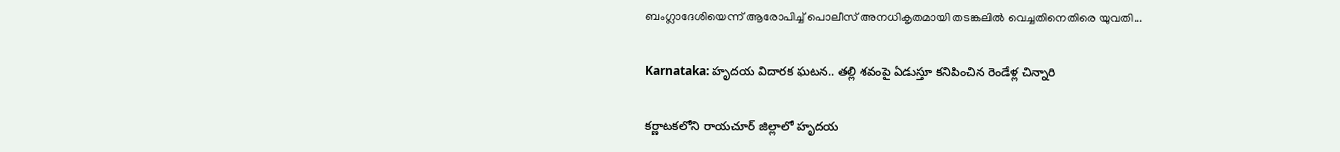ബംഗ്ലാദേശിയെന്ന് ആരോപിച്ച് പൊലീസ് അനധികൃതമായി തടങ്കലിൽ വെച്ചതിനെതിരെ യുവതി...

Karnataka: హృదయ విదారక ఘటన.. తల్లి శవంపై ఏడుస్తూ కనిపించిన రెండేళ్ల చిన్నారి

కర్ణాటకలోని రాయచూర్ జిల్లాలో హృదయ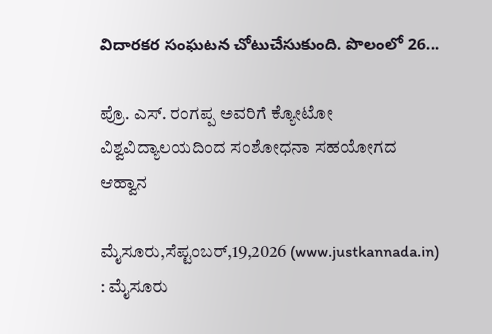విదారకర సంఘటన చోటుచేసుకుంది. పొలంలో 26...

ಪ್ರೊ. ಎಸ್. ರಂಗಪ್ಪ ಅವರಿಗೆ ಕ್ಯೋಟೋ ವಿಶ್ವವಿದ್ಯಾಲಯದಿಂದ ಸಂಶೋಧನಾ ಸಹಯೋಗದ ಆಹ್ವಾನ

ಮೈಸೂರು,ಸೆಪ್ಟಂಬರ್‌,19,2026 (www.justkannada.in) : ಮೈಸೂರು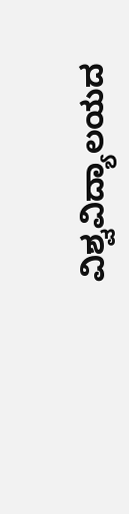ವಿಶ್ವವಿದ್ಯಾಲಯದ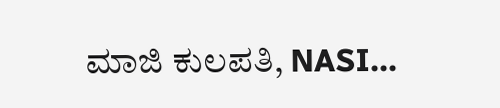ಮಾಜಿ ಕುಲಪತಿ, NASI...